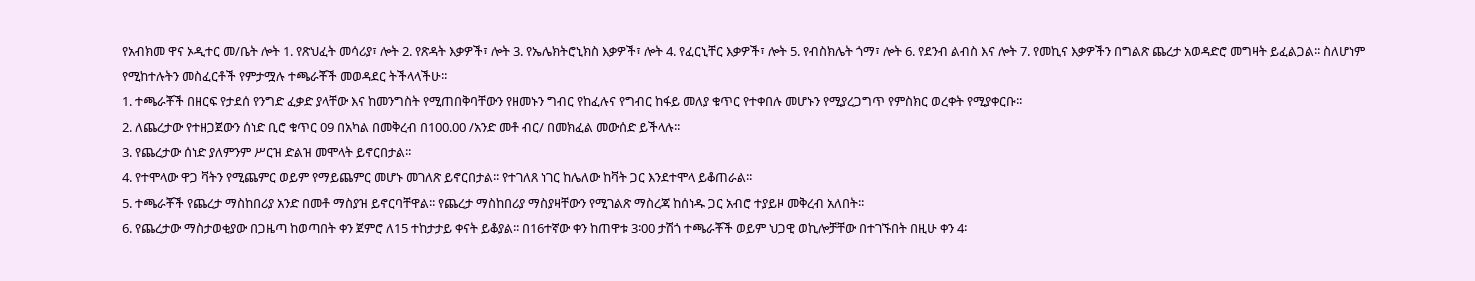የአብክመ ዋና ኦዲተር መ/ቤት ሎት 1. የጽህፈት መሳሪያ፣ ሎት 2. የጽዳት እቃዎች፣ ሎት 3. የኤሌክትሮኒክስ እቃዎች፣ ሎት 4. የፈርኒቸር እቃዎች፣ ሎት 5. የብስክሌት ጎማ፣ ሎት 6. የደንብ ልብስ እና ሎት 7. የመኪና እቃዎችን በግልጽ ጨረታ አወዳድሮ መግዛት ይፈልጋል፡፡ ስለሆነም የሚከተሉትን መስፈርቶች የምታሟሉ ተጫራቾች መወዳደር ትችላላችሁ፡፡
1. ተጫራቾች በዘርፍ የታደሰ የንግድ ፈቃድ ያላቸው እና ከመንግስት የሚጠበቅባቸውን የዘመኑን ግብር የከፈሉና የግብር ከፋይ መለያ ቁጥር የተቀበሉ መሆኑን የሚያረጋግጥ የምስክር ወረቀት የሚያቀርቡ፡፡
2. ለጨረታው የተዘጋጀውን ሰነድ ቢሮ ቁጥር 09 በአካል በመቅረብ በ100.00 /አንድ መቶ ብር/ በመክፈል መውሰድ ይችላሉ፡፡
3. የጨረታው ሰነድ ያለምንም ሥርዝ ድልዝ መሞላት ይኖርበታል፡፡
4. የተሞላው ዋጋ ቫትን የሚጨምር ወይም የማይጨምር መሆኑ መገለጽ ይኖርበታል፡፡ የተገለጸ ነገር ከሌለው ከቫት ጋር እንደተሞላ ይቆጠራል፡፡
5. ተጫራቾች የጨረታ ማስከበሪያ አንድ በመቶ ማስያዝ ይኖርባቸዋል፡፡ የጨረታ ማስከበሪያ ማስያዛቸውን የሚገልጽ ማስረጃ ከሰነዱ ጋር አብሮ ተያይዞ መቅረብ አለበት፡፡
6. የጨረታው ማስታወቂያው በጋዜጣ ከወጣበት ቀን ጀምሮ ለ15 ተከታታይ ቀናት ይቆያል፡፡ በ16ተኛው ቀን ከጠዋቱ 3፡00 ታሽጎ ተጫራቾች ወይም ህጋዊ ወኪሎቻቸው በተገኙበት በዚሁ ቀን 4፡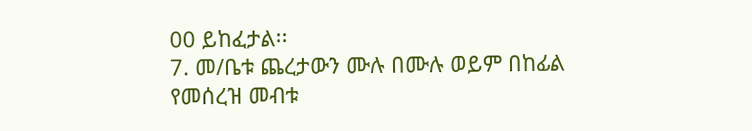00 ይከፈታል፡፡
7. መ/ቤቱ ጨረታውን ሙሉ በሙሉ ወይም በከፊል የመሰረዝ መብቱ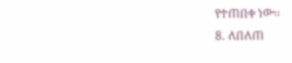የተጠበቀ ነው፡፡
8. ለበለጠ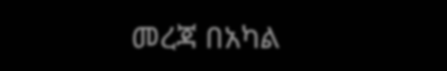መረጃ በአካል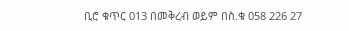ቢሮ ቁጥር 013 በመቅረብ ወይም በስ.ቁ 058 226 27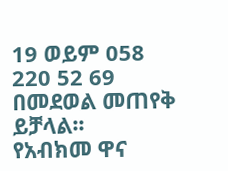19 ወይም 058 220 52 69 በመደወል መጠየቅ ይቻላል፡፡
የአብክመ ዋና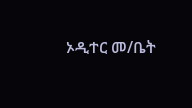ኦዲተር መ/ቤት